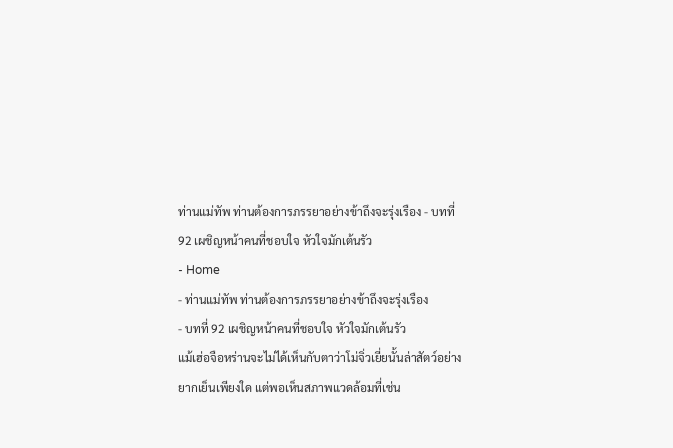ท่านแม่ทัพ ท่านต้องการภรรยาอย่างข้าถึงจะรุ่งเรือง - บทที่ 92 เผชิญหน้าคนที่ชอบใจ หัวใจมักเต้นรัว
- Home
- ท่านแม่ทัพ ท่านต้องการภรรยาอย่างข้าถึงจะรุ่งเรือง
- บทที่ 92 เผชิญหน้าคนที่ชอบใจ หัวใจมักเต้นรัว
แม้เฮ่อจือหร่านจะไม่ได้เห็นกับตาว่าโม่จิ่วเยี่ยนั้นล่าสัตว์อย่าง
ยากเย็นเพียงใด แต่พอเห็นสภาพแวดล้อมที่เช่น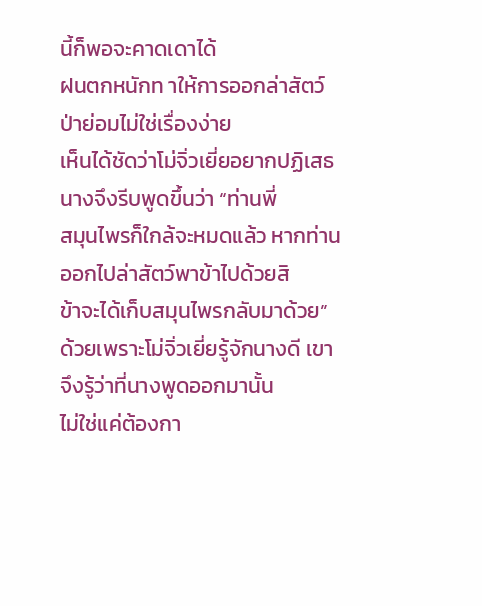นี้ก็พอจะคาดเดาได้
ฝนตกหนักท าให้การออกล่าสัตว์ป่าย่อมไม่ใช่เรื่องง่าย
เห็นได้ชัดว่าโม่จิ่วเยี่ยอยากปฏิเสธ นางจึงรีบพูดขึ้นว่า “ท่านพี่
สมุนไพรก็ใกล้จะหมดแล้ว หากท่านออกไปล่าสัตว์พาข้าไปด้วยสิ
ข้าจะได้เก็บสมุนไพรกลับมาด้วย”
ด้วยเพราะโม่จิ่วเยี่ยรู้จักนางดี เขาจึงรู้ว่าที่นางพูดออกมานั้น
ไม่ใช่แค่ต้องกา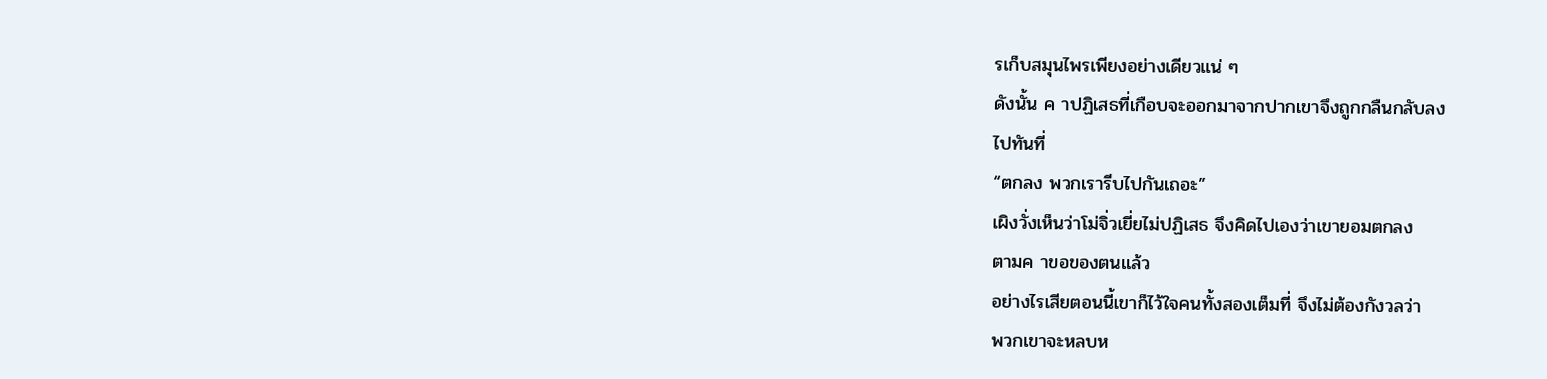รเก็บสมุนไพรเพียงอย่างเดียวแน่ ๆ
ดังนั้น ค าปฏิเสธที่เกือบจะออกมาจากปากเขาจึงถูกกลืนกลับลง
ไปทันที่
“ตกลง พวกเรารีบไปกันเถอะ”
เผิงวั่งเห็นว่าโม่จิ่วเยี่ยไม่ปฏิเสธ จึงคิดไปเองว่าเขายอมตกลง
ตามค าขอของตนแล้ว
อย่างไรเสียตอนนี้เขาก็ไว้ใจคนทั้งสองเต็มที่ จึงไม่ต้องกังวลว่า
พวกเขาจะหลบห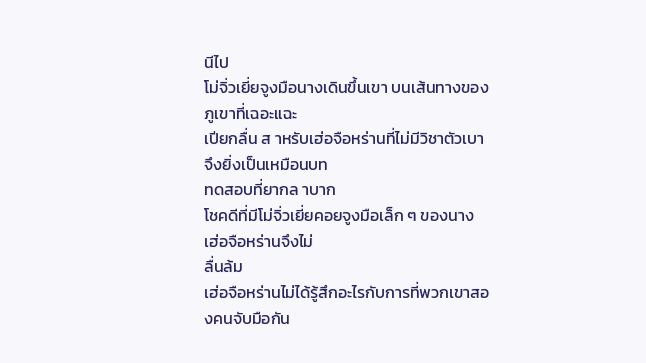นีไป
โม่จิ่วเยี่ยจูงมือนางเดินขึ้นเขา บนเส้นทางของภูเขาที่เฉอะแฉะ
เปียกลื่น ส าหรับเฮ่อจือหร่านที่ไม่มีวิชาตัวเบาจึงยิ่งเป็นเหมือนบท
ทดสอบที่ยากล าบาก
โชคดีที่มีโม่จิ่วเยี่ยคอยจูงมือเล็ก ๆ ของนาง เฮ่อจือหร่านจึงไม่
ลื่นล้ม
เฮ่อจือหร่านไม่ได้รู้สึกอะไรกับการที่พวกเขาสองคนจับมือกัน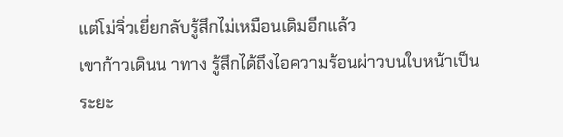แต่โม่จิ่วเยี่ยกลับรู้สึกไม่เหมือนเดิมอีกแล้ว
เขาก้าวเดินน าทาง รู้สึกได้ถึงไอความร้อนผ่าวบนใบหน้าเป็น
ระยะ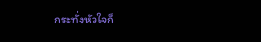กระทั่งหัวใจก็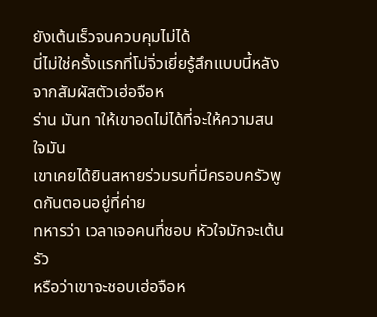ยังเต้นเร็วจนควบคุมไม่ได้
นี่ไม่ใช่ครั้งแรกที่โม่จิ่วเยี่ยรู้สึกแบบนี้หลังจากสัมผัสตัวเฮ่อจือห
ร่าน มันท าให้เขาอดไม่ได้ที่จะให้ความสนใจมัน
เขาเคยได้ยินสหายร่วมรบที่มีครอบครัวพูดกันตอนอยู่ที่ค่าย
ทหารว่า เวลาเจอคนที่ชอบ หัวใจมักจะเต้นรัว
หรือว่าเขาจะชอบเฮ่อจือห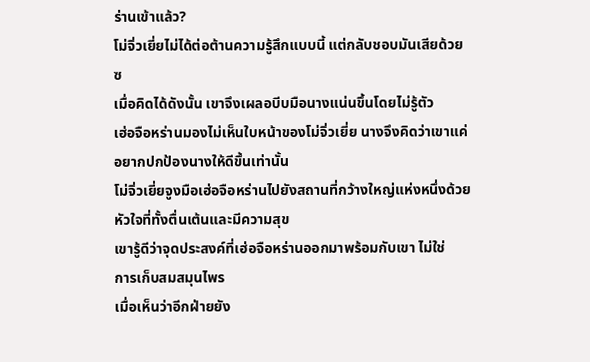ร่านเข้าแล้ว?
โม่จิ่วเยี่ยไม่ได้ต่อต้านความรู้สึกแบบนี้ แต่กลับชอบมันเสียด้วย
ซ
เมื่อคิดได้ดังนั้น เขาจึงเผลอบีบมือนางแน่นขึ้นโดยไม่รู้ตัว
เฮ่อจือหร่านมองไม่เห็นใบหน้าของโม่จิ่วเยี่ย นางจึงคิดว่าเขาแค่
อยากปกป้องนางให้ดีขึ้นเท่านั้น
โม่จิ่วเยี่ยจูงมือเฮ่อจือหร่านไปยังสถานที่กว้างใหญ่แห่งหนึ่งด้วย
หัวใจที่ทั้งตื่นเต้นและมีความสุข
เขารู้ดีว่าจุดประสงค์ที่เฮ่อจือหร่านออกมาพร้อมกับเขา ไม่ใช่
การเก็บสมสมุนไพร
เมื่อเห็นว่าอีกฝ่ายยัง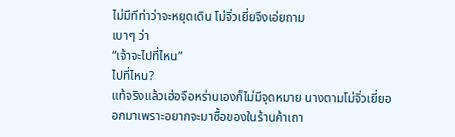ไม่มีทีท่าว่าจะหยุดเดิน โม่จิ่วเยี่ยจึงเอ่ยถาม
เบาๆ ว่า
“เจ้าจะไปที่ไหน”
ไปที่ไหน?
แท้จริงแล้วเฮ่อจือหร่านเองก็ไม่มีจุดหมาย นางตามโม่จิ่วเยี่ยอ
อกมาเพราะอยากจะมาซื้อของในร้านค้าเถา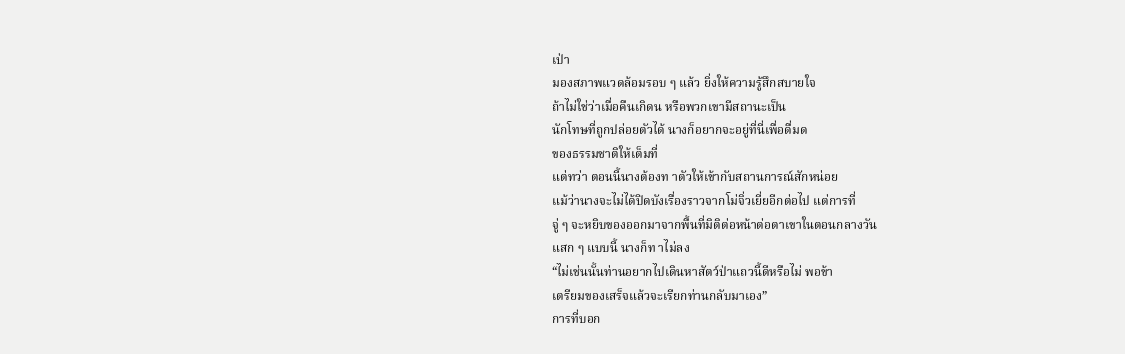เป่า
มองสภาพแวดล้อมรอบ ๆ แล้ว ยิ่งให้ความรู้สึกสบายใจ
ถ้าไม่ใช่ว่าเมื่อคืนเกิดน หรือพวกเขามีสถานะเป็น
นักโทษที่ถูกปล่อยตัวได้ นางก็อยากจะอยู่ที่นี่เพื่อดื่มด
ของธรรมชาติให้เต็มที่
แต่ทว่า ตอนนี้นางต้องท าตัวให้เข้ากับสถานการณ์สักหน่อย
แม้ว่านางจะไม่ได้ปิดบังเรื่องราวจากโม่จิ่วเยี่ยอีกต่อไป แต่การที่
จู่ ๆ จะหยิบของออกมาจากพื้นที่มิติต่อหน้าต่อตาเขาในตอนกลางวัน
แสก ๆ แบบนี้ นางก็ท าไม่ลง
“ไม่เช่นนั้นท่านอยากไปเดินหาสัตว์ป่าแถวนี้ดีหรือไม่ พอข้า
เตรียมของเสร็จแล้วจะเรียกท่านกลับมาเอง”
การที่บอก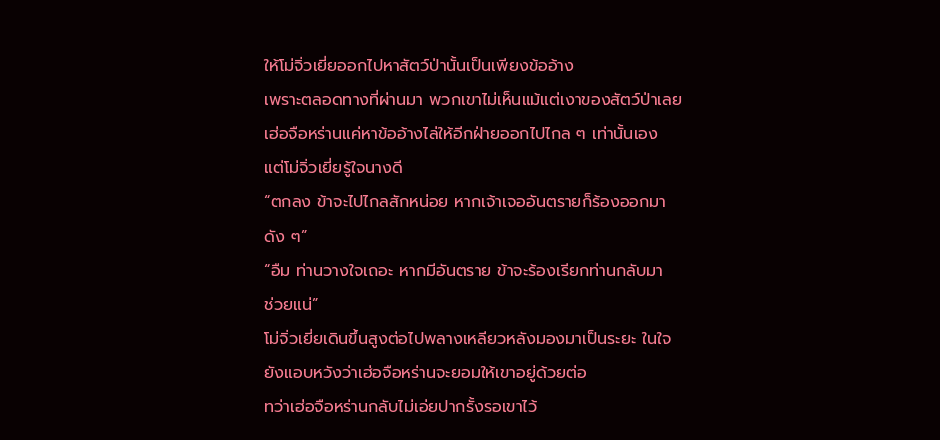ให้โม่จิ่วเยี่ยออกไปหาสัตว์ป่านั้นเป็นเพียงข้ออ้าง
เพราะตลอดทางที่ผ่านมา พวกเขาไม่เห็นแม้แต่เงาของสัตว์ป่าเลย
เฮ่อจือหร่านแค่หาข้ออ้างไล่ให้อีกฝ่ายออกไปไกล ๆ เท่านั้นเอง
แต่โม่จิ่วเยี่ยรู้ใจนางดี
“ตกลง ข้าจะไปไกลสักหน่อย หากเจ้าเจออันตรายก็ร้องออกมา
ดัง ๆ”
“อืม ท่านวางใจเถอะ หากมีอันตราย ข้าจะร้องเรียกท่านกลับมา
ช่วยแน่”
โม่จิ่วเยี่ยเดินขึ้นสูงต่อไปพลางเหลียวหลังมองมาเป็นระยะ ในใจ
ยังแอบหวังว่าเฮ่อจือหร่านจะยอมให้เขาอยู่ด้วยต่อ
ทว่าเฮ่อจือหร่านกลับไม่เอ่ยปากรั้งรอเขาไว้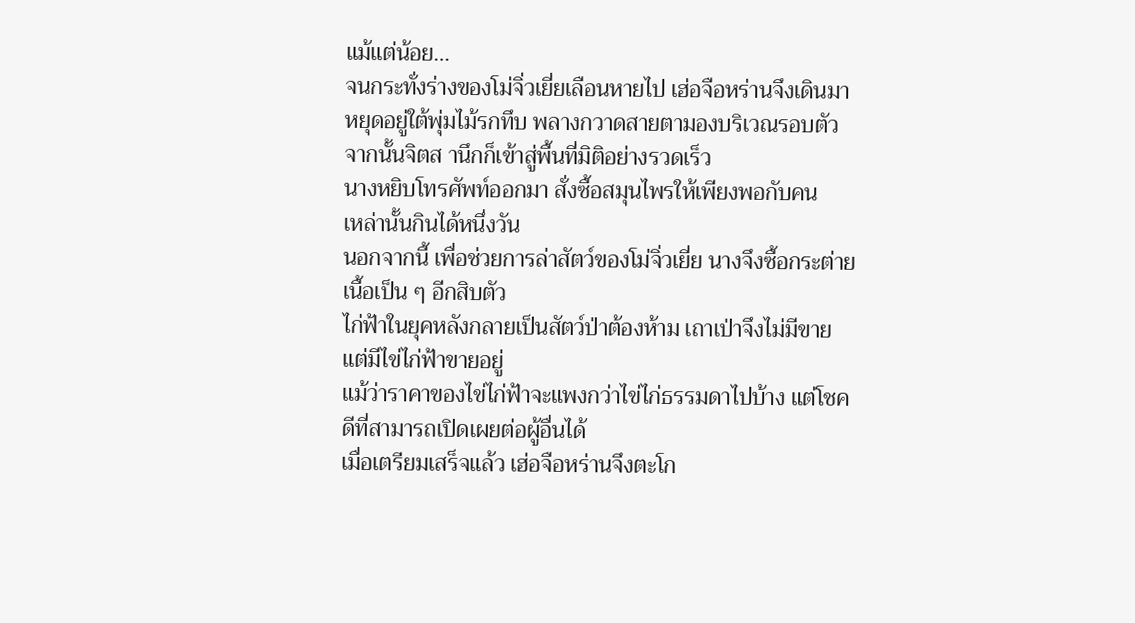แม้แต่น้อย…
จนกระทั่งร่างของโม่จิ่วเยี่ยเลือนหายไป เฮ่อจือหร่านจึงเดินมา
หยุดอยู่ใต้พุ่มไม้รกทึบ พลางกวาดสายตามองบริเวณรอบตัว
จากนั้นจิตส านึกก็เข้าสู่พื้นที่มิติอย่างรวดเร็ว
นางหยิบโทรศัพท์ออกมา สั่งซื้อสมุนไพรให้เพียงพอกับคน
เหล่านั้นกินได้หนึ่งวัน
นอกจากนี้ เพื่อช่วยการล่าสัตว์ของโม่จิ่วเยี่ย นางจึงซื้อกระต่าย
เนื้อเป็น ๆ อีกสิบตัว
ไก่ฟ้าในยุคหลังกลายเป็นสัตว์ป่าต้องห้าม เถาเป่าจึงไม่มีขาย
แต่มีไข่ไก่ฟ้าขายอยู่
แม้ว่าราคาของไข่ไก่ฟ้าจะแพงกว่าไข่ไก่ธรรมดาไปบ้าง แต่โชค
ดีที่สามารถเปิดเผยต่อผู้อื่นได้
เมื่อเตรียมเสร็จแล้ว เฮ่อจือหร่านจึงตะโก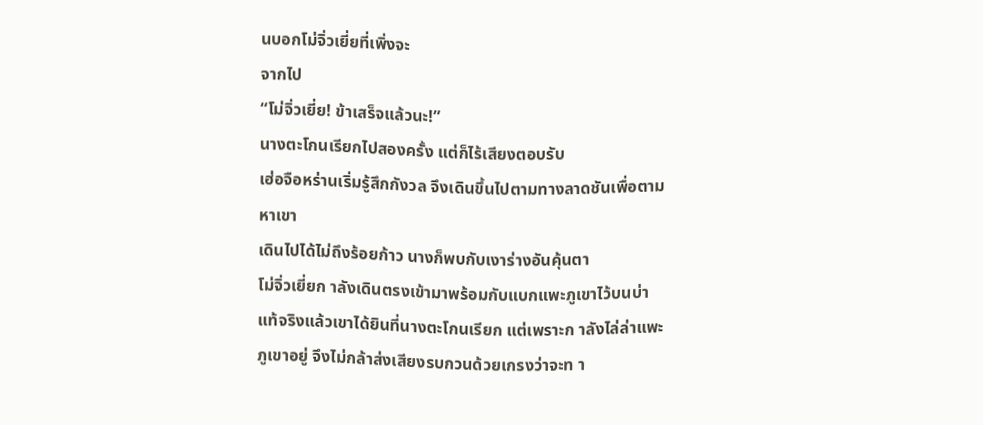นบอกโม่จิ่วเยี่ยที่เพิ่งจะ
จากไป
“โม่จิ่วเยี่ย! ข้าเสร็จแล้วนะ!”
นางตะโกนเรียกไปสองครั้ง แต่ก็ไร้เสียงตอบรับ
เฮ่อจือหร่านเริ่มรู้สึกกังวล จึงเดินขึ้นไปตามทางลาดชันเพื่อตาม
หาเขา
เดินไปได้ไม่ถึงร้อยก้าว นางก็พบกับเงาร่างอันคุ้นตา
โม่จิ่วเยี่ยก าลังเดินตรงเข้ามาพร้อมกับแบกแพะภูเขาไว้บนบ่า
แท้จริงแล้วเขาได้ยินที่นางตะโกนเรียก แต่เพราะก าลังไล่ล่าแพะ
ภูเขาอยู่ จึงไม่กล้าส่งเสียงรบกวนด้วยเกรงว่าจะท า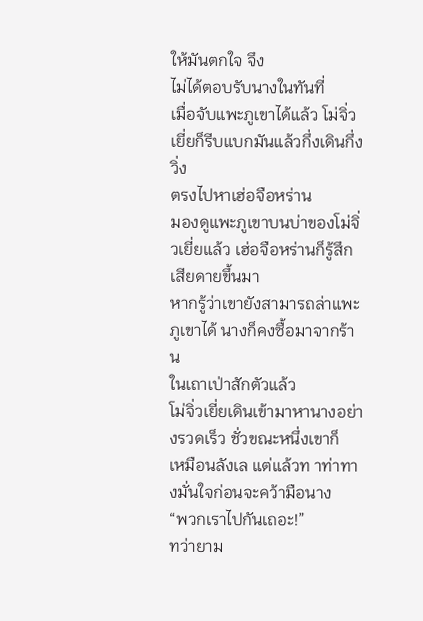ให้มันตกใจ จึง
ไม่ได้ตอบรับนางในทันที่
เมื่อจับแพะภูเขาได้แล้ว โม่จิ่วเยี่ยก็รีบแบกมันแล้วกึ่งเดินกึ่งวิ่ง
ตรงไปหาเฮ่อจือหร่าน
มองดูแพะภูเขาบนบ่าของโม่จิ่วเยี่ยแล้ว เฮ่อจือหร่านก็รู้สึก
เสียดายขึ้นมา
หากรู้ว่าเขายังสามารถล่าแพะภูเขาได้ นางก็คงซื้อมาจากร้าน
ในเถาเป่าสักตัวแล้ว
โม่จิ่วเยี่ยเดินเข้ามาหานางอย่างรวดเร็ว ชั่วขณะหนึ่งเขาก็
เหมือนลังเล แต่แล้วท าท่าทางมั่นใจก่อนจะคว้ามือนาง
“พวกเราไปกันเถอะ!”
ทว่ายาม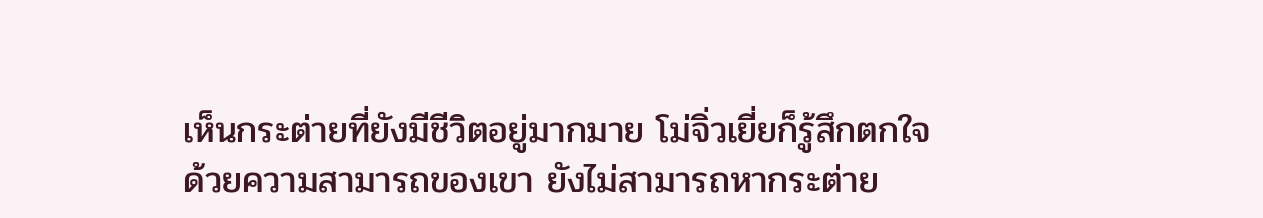เห็นกระต่ายที่ยังมีชีวิตอยู่มากมาย โม่จิ่วเยี่ยก็รู้สึกตกใจ
ด้วยความสามารถของเขา ยังไม่สามารถหากระต่าย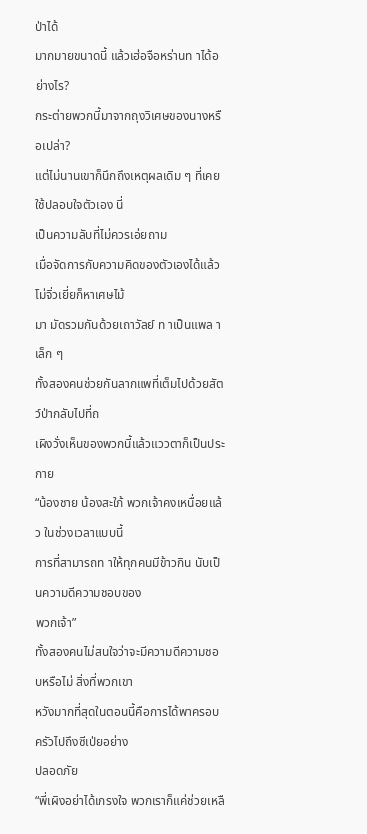ป่าได้
มากมายขนาดนี้ แล้วเฮ่อจือหร่านท าได้อย่างไร?
กระต่ายพวกนี้มาจากถุงวิเศษของนางหรือเปล่า?
แต่ไม่นานเขาก็นึกถึงเหตุผลเดิม ๆ ที่เคยใช้ปลอบใจตัวเอง นี่
เป็นความลับที่ไม่ควรเอ่ยถาม
เมื่อจัดการกับความคิดของตัวเองได้แล้ว โม่จิ่วเยี่ยก็หาเศษไม้
มา มัดรวมกันด้วยเถาวัลย์ ท าเป็นแพล าเล็ก ๆ
ทั้งสองคนช่วยกันลากแพที่เต็มไปด้วยสัตว์ป่ากลับไปที่ถ
เผิงวั่งเห็นของพวกนี้แล้วแววตาก็เป็นประกาย
“น้องชาย น้องสะใภ้ พวกเจ้าคงเหนื่อยแล้ว ในช่วงเวลาแบบนี้
การที่สามารถท าให้ทุกคนมีข้าวกิน นับเป็นความดีความชอบของ
พวกเจ้า”
ทั้งสองคนไม่สนใจว่าจะมีความดีความชอบหรือไม่ สิ่งที่พวกเขา
หวังมากที่สุดในตอนนี้คือการได้พาครอบครัวไปถึงซีเป่ยอย่าง
ปลอดภัย
“พี่เผิงอย่าได้เกรงใจ พวกเราก็แค่ช่วยเหลื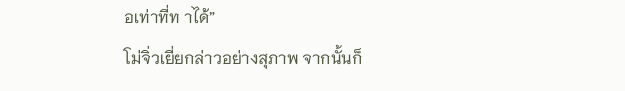อเท่าที่ท าได้”
โม่จิ่วเยี่ยกล่าวอย่างสุภาพ จากนั้นก็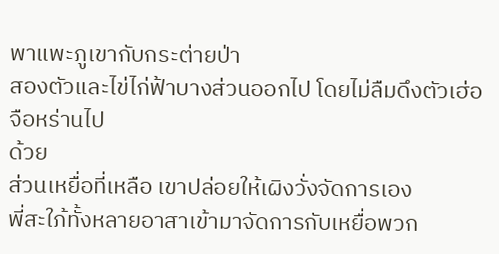พาแพะภูเขากับกระต่ายป่า
สองตัวและไข่ไก่ฟ้าบางส่วนออกไป โดยไม่ลืมดึงตัวเฮ่อจือหร่านไป
ด้วย
ส่วนเหยื่อที่เหลือ เขาปล่อยให้เผิงวั่งจัดการเอง
พี่สะใภ้ทั้งหลายอาสาเข้ามาจัดการกับเหยื่อพวก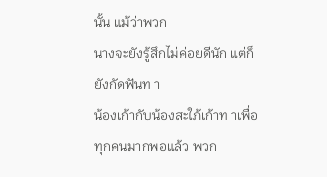นั้น แม้ว่าพวก
นางจะยังรู้สึกไม่ค่อยดีนัก แต่ก็ยังกัดฟันท า
น้องเก้ากับน้องสะใภ้เก้าท าเพื่อทุกคนมากพอแล้ว พวก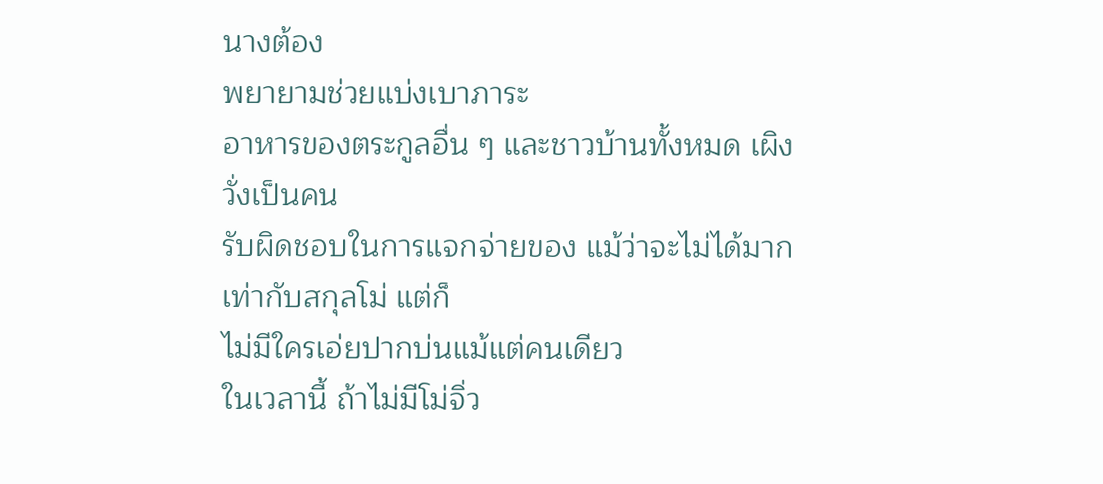นางต้อง
พยายามช่วยแบ่งเบาภาระ
อาหารของตระกูลอื่น ๆ และชาวบ้านทั้งหมด เผิงวั่งเป็นคน
รับผิดชอบในการแจกจ่ายของ แม้ว่าจะไม่ได้มากเท่ากับสกุลโม่ แต่ก็
ไม่มีใครเอ่ยปากบ่นแม้แต่คนเดียว
ในเวลานี้ ถ้าไม่มีโม่จิ่ว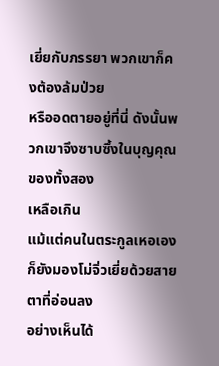เยี่ยกับภรรยา พวกเขาก็คงต้องล้มป่วย
หรืออดตายอยู่ที่นี่ ดังนั้นพวกเขาจึงซาบซึ้งในบุญคุณของทั้งสอง
เหลือเกิน
แม้แต่คนในตระกูลเหอเองก็ยังมองโม่จิ่วเยี่ยด้วยสายตาที่อ่อนลง
อย่างเห็นได้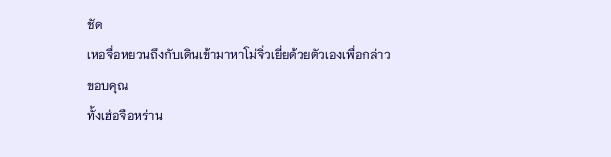ชัด
เหอจื่อหยวนถึงกับเดินเข้ามาหาโม่จิ่วเยี่ยด้วยตัวเองเพื่อกล่าว
ขอบคุณ
ทั้งเฮ่อจือหร่าน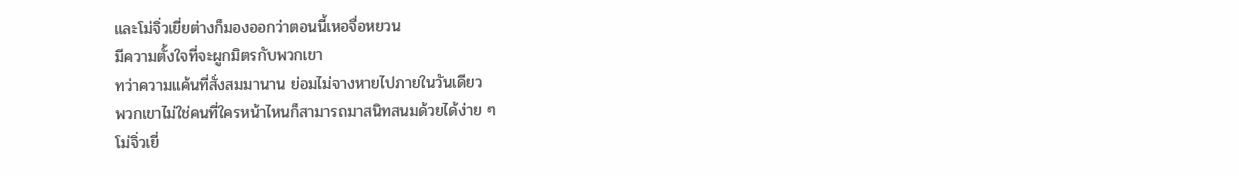และโม่จิ่วเยี่ยต่างก็มองออกว่าตอนนี้เหอจื่อหยวน
มีความตั้งใจที่จะผูกมิตรกับพวกเขา
ทว่าความแค้นที่สั่งสมมานาน ย่อมไม่จางหายไปภายในวันเดียว
พวกเขาไม่ใช่คนที่ใครหน้าไหนก็สามารถมาสนิทสนมด้วยได้ง่าย ๆ
โม่จิ่วเยี่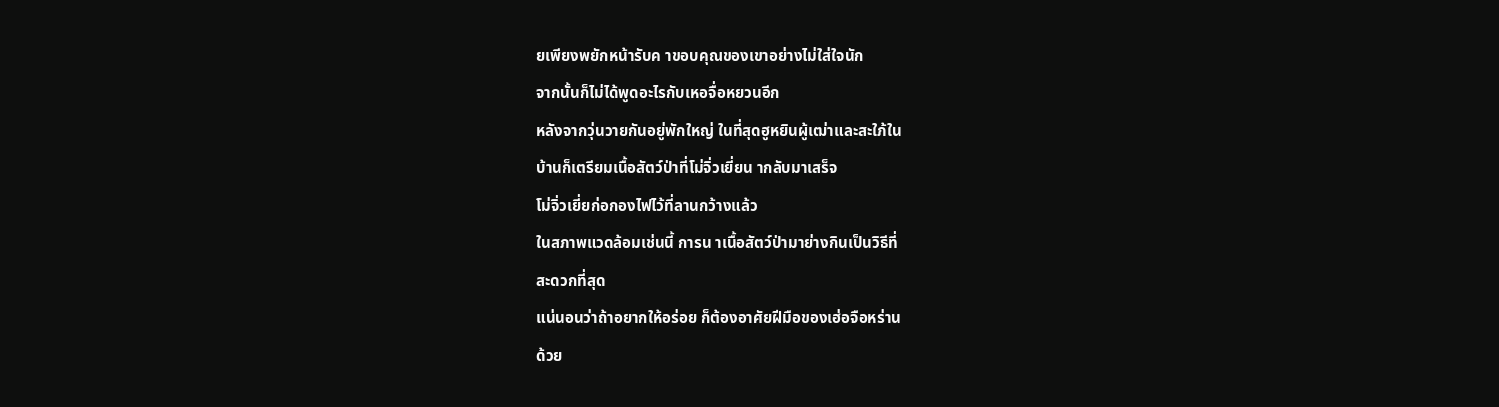ยเพียงพยักหน้ารับค าขอบคุณของเขาอย่างไม่ใส่ใจนัก
จากนั้นก็ไม่ได้พูดอะไรกับเหอจื่อหยวนอีก
หลังจากวุ่นวายกันอยู่พักใหญ่ ในที่สุดฮูหยินผู้เฒ่าและสะใภ้ใน
บ้านก็เตรียมเนื้อสัตว์ป่าที่โม่จิ่วเยี่ยน ากลับมาเสร็จ
โม่จิ่วเยี่ยก่อกองไฟไว้ที่ลานกว้างแล้ว
ในสภาพแวดล้อมเช่นนี้ การน าเนื้อสัตว์ป่ามาย่างกินเป็นวิธีที่
สะดวกที่สุด
แน่นอนว่าถ้าอยากให้อร่อย ก็ต้องอาศัยฝีมือของเฮ่อจือหร่าน
ด้วย